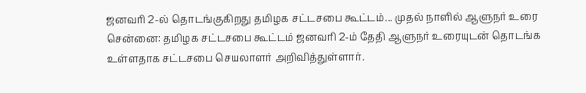ஜனவரி 2-ல் தொடங்குகிறது தமிழக சட்டசபை கூட்டம்... முதல் நாளில் ஆளுநர் உரை
சென்னை: தமிழக சட்டசபை கூட்டம் ஜனவரி 2-ம் தேதி ஆளுநர் உரையுடன் தொடங்க உள்ளதாக சட்டசபை செயலாளர் அறிவித்துள்ளார்.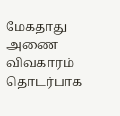மேகதாது அணை விவகாரம் தொடர்பாக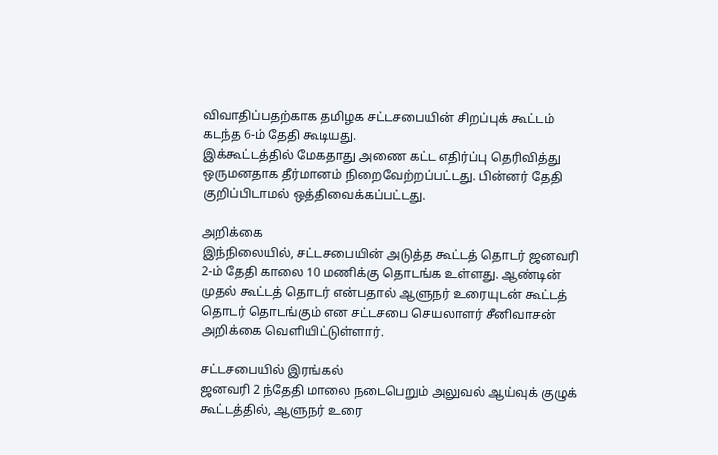விவாதிப்பதற்காக தமிழக சட்டசபையின் சிறப்புக் கூட்டம் கடந்த 6-ம் தேதி கூடியது.
இக்கூட்டத்தில் மேகதாது அணை கட்ட எதிர்ப்பு தெரிவித்து ஒருமனதாக தீர்மானம் நிறைவேற்றப்பட்டது. பின்னர் தேதி குறிப்பிடாமல் ஒத்திவைக்கப்பட்டது.

அறிக்கை
இந்நிலையில், சட்டசபையின் அடுத்த கூட்டத் தொடர் ஜனவரி 2-ம் தேதி காலை 10 மணிக்கு தொடங்க உள்ளது. ஆண்டின் முதல் கூட்டத் தொடர் என்பதால் ஆளுநர் உரையுடன் கூட்டத் தொடர் தொடங்கும் என சட்டசபை செயலாளர் சீனிவாசன் அறிக்கை வெளியிட்டுள்ளார்.

சட்டசபையில் இரங்கல்
ஜனவரி 2 ந்தேதி மாலை நடைபெறும் அலுவல் ஆய்வுக் குழுக் கூட்டத்தில், ஆளுநர் உரை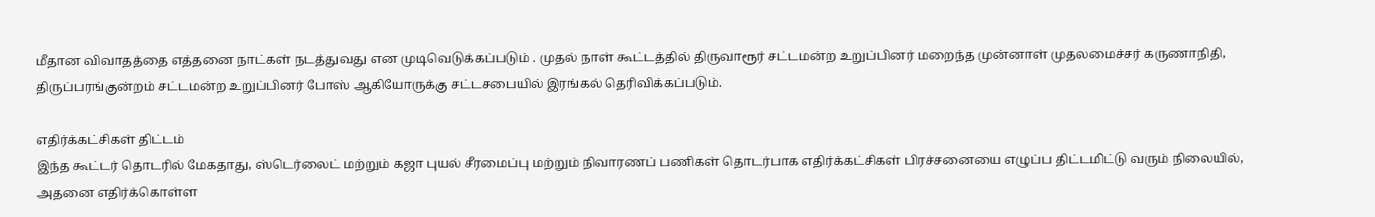மீதான விவாதத்தை எத்தனை நாட்கள் நடத்துவது என முடிவெடுக்கப்படும் . முதல் நாள் கூட்டத்தில் திருவாரூர் சட்டமன்ற உறுப்பினர் மறைந்த முன்னாள் முதலமைச்சர் கருணாநிதி, திருப்பரங்குன்றம் சட்டமன்ற உறுப்பினர் போஸ் ஆகியோருக்கு சட்டசபையில் இரங்கல் தெரிவிக்கப்படும்.

எதிர்க்கட்சிகள் திட்டம்
இந்த கூட்டர் தொடரில் மேகதாது, ஸ்டெர்லைட் மற்றும் கஜா புயல் சீரமைப்பு மற்றும் நிவாரணப் பணிகள் தொடர்பாக எதிர்க்கட்சிகள் பிரச்சனையை எழுப்ப திட்டமிட்டு வரும் நிலையில், அதனை எதிர்க்கொள்ள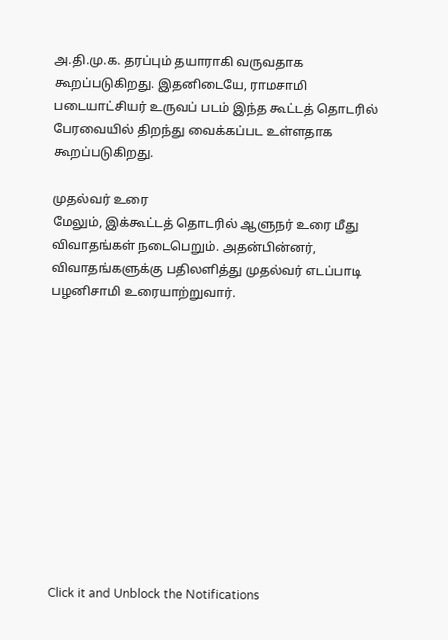அ.தி.மு.க. தரப்பும் தயாராகி வருவதாக கூறப்படுகிறது. இதனிடையே, ராமசாமி படையாட்சியர் உருவப் படம் இந்த கூட்டத் தொடரில் பேரவையில் திறந்து வைக்கப்பட உள்ளதாக கூறப்படுகிறது.

முதல்வர் உரை
மேலும், இக்கூட்டத் தொடரில் ஆளுநர் உரை மீது விவாதங்கள் நடைபெறும். அதன்பின்னர், விவாதங்களுக்கு பதிலளித்து முதல்வர் எடப்பாடி பழனிசாமி உரையாற்றுவார்.












Click it and Unblock the Notifications